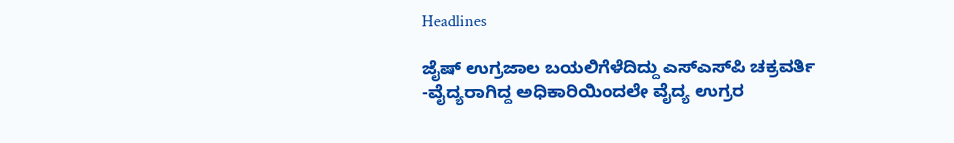Headlines

ಜೈಷ್‌ ಉಗ್ರಜಾಲ ಬಯಲಿಗೆಳೆದಿದ್ದು ಎಸ್‌ಎಸ್‌ಪಿ ಚಕ್ರವರ್ತಿ -ವೈದ್ಯರಾಗಿದ್ದ ಅಧಿಕಾರಿಯಿಂದಲೇ ವೈದ್ಯ ಉಗ್ರರ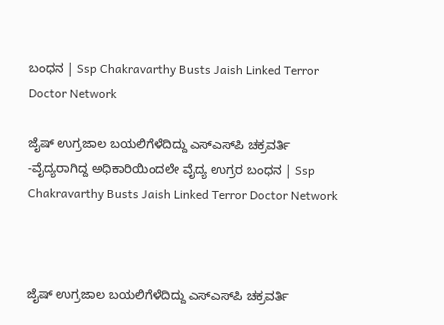ಬಂಧನ | Ssp Chakravarthy Busts Jaish Linked Terror Doctor Network

ಜೈಷ್‌ ಉಗ್ರಜಾಲ ಬಯಲಿಗೆಳೆದಿದ್ದು ಎಸ್‌ಎಸ್‌ಪಿ ಚಕ್ರವರ್ತಿ -ವೈದ್ಯರಾಗಿದ್ದ ಅಧಿಕಾರಿಯಿಂದಲೇ ವೈದ್ಯ ಉಗ್ರರ ಬಂಧನ | Ssp Chakravarthy Busts Jaish Linked Terror Doctor Network



ಜೈಷ್‌ ಉಗ್ರಜಾಲ ಬಯಲಿಗೆಳೆದಿದ್ದು ಎಸ್‌ಎಸ್‌ಪಿ ಚಕ್ರವರ್ತಿ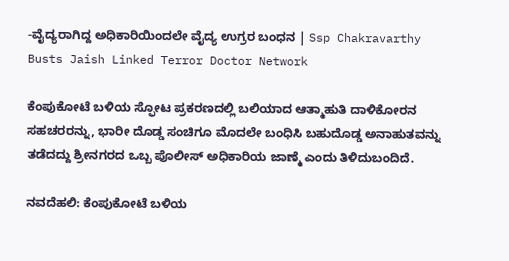-ವೈದ್ಯರಾಗಿದ್ದ ಅಧಿಕಾರಿಯಿಂದಲೇ ವೈದ್ಯ ಉಗ್ರರ ಬಂಧನ | Ssp Chakravarthy Busts Jaish Linked Terror Doctor Network

ಕೆಂಪುಕೋಟೆ ಬಳಿಯ ಸ್ಫೋಟ ಪ್ರಕರಣದಲ್ಲಿ ಬಲಿಯಾದ ಆತ್ಮಾಹುತಿ ದಾಳಿಕೋರನ ಸಹಚರರನ್ನು, ಭಾರೀ ದೊಡ್ಡ ಸಂಚಿಗೂ ಮೊದಲೇ ಬಂಧಿಸಿ ಬಹುದೊಡ್ಡ ಅನಾಹುತವನ್ನು ತಡೆದದ್ದು ಶ್ರೀನಗರದ ಒಬ್ಬ ಪೊಲೀಸ್‌ ಅಧಿಕಾರಿಯ ಜಾಣ್ಮೆ ಎಂದು ತಿಳಿದುಬಂದಿದೆ.

ನವದೆಹಲಿ: ಕೆಂಪುಕೋಟೆ ಬಳಿಯ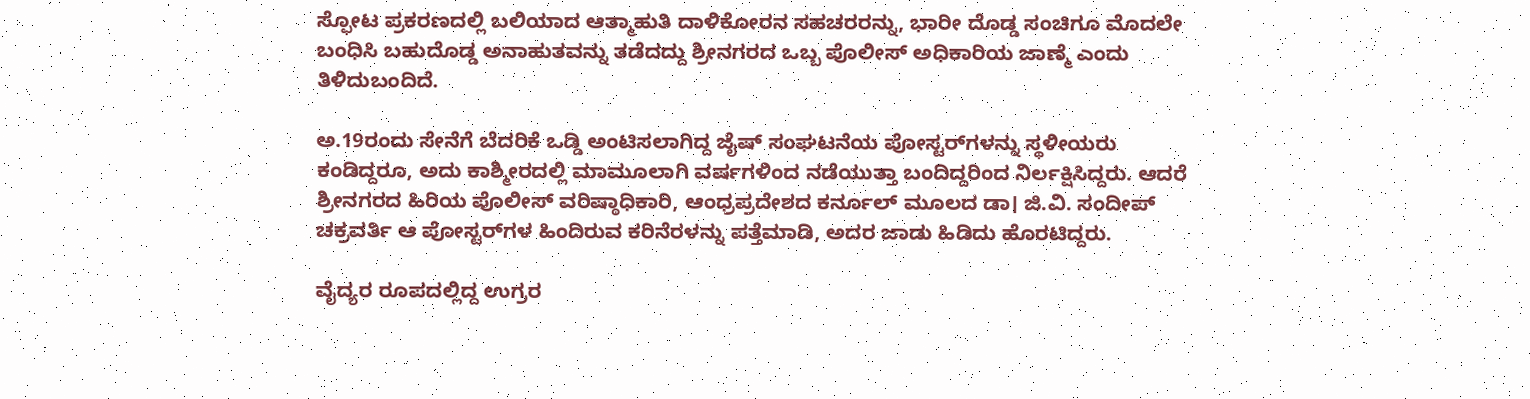ಸ್ಫೋಟ ಪ್ರಕರಣದಲ್ಲಿ ಬಲಿಯಾದ ಆತ್ಮಾಹುತಿ ದಾಳಿಕೋರನ ಸಹಚರರನ್ನು, ಭಾರೀ ದೊಡ್ಡ ಸಂಚಿಗೂ ಮೊದಲೇ ಬಂಧಿಸಿ ಬಹುದೊಡ್ಡ ಅನಾಹುತವನ್ನು ತಡೆದದ್ದು ಶ್ರೀನಗರದ ಒಬ್ಬ ಪೊಲೀಸ್‌ ಅಧಿಕಾರಿಯ ಜಾಣ್ಮೆ ಎಂದು ತಿಳಿದುಬಂದಿದೆ.

ಅ.19ರಂದು ಸೇನೆಗೆ ಬೆದರಿಕೆ ಒಡ್ಡಿ ಅಂಟಿಸಲಾಗಿದ್ದ ಜೈಷ್‌ ಸಂಘಟನೆಯ ಪೋಸ್ಟರ್‌ಗಳನ್ನು ಸ್ಥಳೀಯರು ಕಂಡಿದ್ದರೂ, ಅದು ಕಾಶ್ಮೀರದಲ್ಲಿ ಮಾಮೂಲಾಗಿ ವರ್ಷಗಳಿಂದ ನಡೆಯುತ್ತಾ ಬಂದಿದ್ದರಿಂದ ನಿರ್ಲಕ್ಷಿಸಿದ್ದರು. ಆದರೆ ಶ್ರೀನಗರದ ಹಿರಿಯ ಪೊಲೀಸ್ ವರಿಷ್ಠಾಧಿಕಾರಿ, ಆಂಧ್ರಪ್ರದೇಶದ ಕರ್ನೂಲ್‌ ಮೂಲದ ಡಾ। ಜಿ.ವಿ. ಸಂದೀಪ್‌ ಚಕ್ರವರ್ತಿ ಆ ಪೋಸ್ಟರ್‌ಗಳ ಹಿಂದಿರುವ ಕರಿನೆರಳನ್ನು ಪತ್ತೆಮಾಡಿ, ಅದರ ಜಾಡು ಹಿಡಿದು ಹೊರಟಿದ್ದರು.

ವೈದ್ಯರ ರೂಪದಲ್ಲಿದ್ದ ಉಗ್ರರ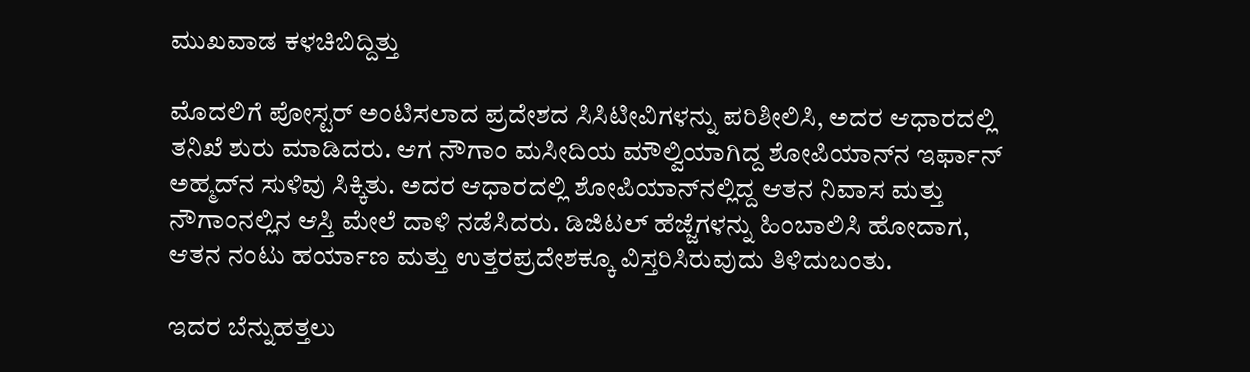ಮುಖವಾಡ ಕಳಚಿಬಿದ್ದಿತ್ತು

ಮೊದಲಿಗೆ ಪೋಸ್ಟರ್‌ ಅಂಟಿಸಲಾದ ಪ್ರದೇಶದ ಸಿಸಿಟೀವಿಗಳನ್ನು ಪರಿಶೀಲಿಸಿ, ಅದರ ಆಧಾರದಲ್ಲಿ ತನಿಖೆ ಶುರು ಮಾಡಿದರು. ಆಗ ನೌಗಾಂ ಮಸೀದಿಯ ಮೌಲ್ವಿಯಾಗಿದ್ದ ಶೋಪಿಯಾನ್‌ನ ಇರ್ಫಾನ್‌ ಅಹ್ಮದ್‌ನ ಸುಳಿವು ಸಿಕ್ಕಿತು. ಅದರ ಆಧಾರದಲ್ಲಿ ಶೋಪಿಯಾನ್‌ನಲ್ಲಿದ್ದ ಆತನ ನಿವಾಸ ಮತ್ತು ನೌಗಾಂನಲ್ಲಿನ ಆಸ್ತಿ ಮೇಲೆ ದಾಳಿ ನಡೆಸಿದರು. ಡಿಜಿಟಲ್‌ ಹೆಜ್ಜೆಗಳನ್ನು ಹಿಂಬಾಲಿಸಿ ಹೋದಾಗ, ಆತನ ನಂಟು ಹರ್ಯಾಣ ಮತ್ತು ಉತ್ತರಪ್ರದೇಶಕ್ಕೂ ವಿಸ್ತರಿಸಿರುವುದು ತಿಳಿದುಬಂತು.

ಇದರ ಬೆನ್ನುಹತ್ತಲು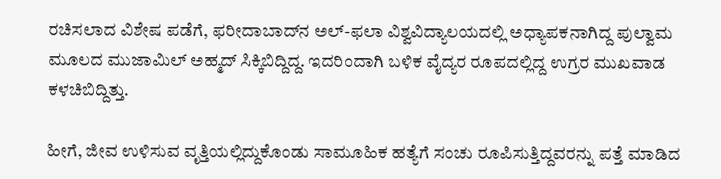ರಚಿಸಲಾದ ವಿಶೇಷ ಪಡೆಗೆ, ಫರೀದಾಬಾದ್‌ನ ಅಲ್‌-ಫಲಾ ವಿಶ್ವವಿದ್ಯಾಲಯದಲ್ಲಿ ಅಧ್ಯಾಪಕನಾಗಿದ್ದ ಪುಲ್ವಾಮ ಮೂಲದ ಮುಜಾಮಿಲ್‌ ಅಹ್ಮದ್‌ ಸಿಕ್ಕಿಬಿದ್ದಿದ್ದ. ಇದರಿಂದಾಗಿ ಬಳಿಕ ವೈದ್ಯರ ರೂಪದಲ್ಲಿದ್ದ ಉಗ್ರರ ಮುಖವಾಡ ಕಳಚಿಬಿದ್ದಿತ್ತು.

ಹೀಗೆ, ಜೀವ ಉಳಿಸುವ ವೃತ್ತಿಯಲ್ಲಿದ್ದುಕೊಂಡು ಸಾಮೂಹಿಕ ಹತ್ಯೆಗೆ ಸಂಚು ರೂಪಿಸುತ್ತಿದ್ದವರನ್ನು ಪತ್ತೆ ಮಾಡಿದ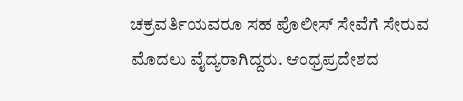ಚಕ್ರವರ್ತಿಯವರೂ ಸಹ ಪೊಲೀಸ್‌ ಸೇವೆಗೆ ಸೇರುವ ಮೊದಲು ವೈದ್ಯರಾಗಿದ್ದರು. ಆಂಧ್ರಪ್ರದೇಶದ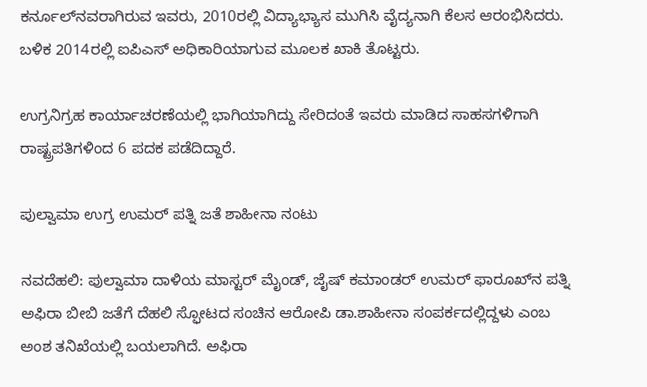ಕರ್ನೂಲ್‌ನವರಾಗಿರುವ ಇವರು, 2010ರಲ್ಲಿ ವಿದ್ಯಾಭ್ಯಾಸ ಮುಗಿಸಿ ವೈದ್ಯನಾಗಿ ಕೆಲಸ ಆರಂಭಿಸಿದರು. ಬಳಿಕ 2014ರಲ್ಲಿ ಐಪಿಎಸ್‌ ಅಧಿಕಾರಿಯಾಗುವ ಮೂಲಕ ಖಾಕಿ ತೊಟ್ಟರು.

ಉಗ್ರನಿಗ್ರಹ ಕಾರ್ಯಾಚರಣೆಯಲ್ಲಿ ಭಾಗಿಯಾಗಿದ್ದು ಸೇರಿದಂತೆ ಇವರು ಮಾಡಿದ ಸಾಹಸಗಳಿಗಾಗಿ ರಾಷ್ಟ್ರಪತಿಗಳಿಂದ 6 ಪದಕ ಪಡೆದಿದ್ದಾರೆ.

ಪುಲ್ವಾಮಾ ಉಗ್ರ ಉಮರ್‌ ಪತ್ನಿ ಜತೆ ಶಾಹೀನಾ ನಂಟು

ನವದೆಹಲಿ: ಪುಲ್ವಾಮಾ ದಾಳಿಯ ಮಾಸ್ಟರ್‌ ಮೈಂಡ್‌, ಜೈಷ್‌ ಕಮಾಂಡರ್‌ ಉಮರ್‌ ಫಾರೂಖ್‌ನ ಪತ್ನಿ ಅಫಿರಾ ಬೀಬಿ ಜತೆಗೆ ದೆಹಲಿ ಸ್ಫೋಟದ ಸಂಚಿನ ಆರೋಪಿ ಡಾ.ಶಾಹೀನಾ ಸಂಪರ್ಕದಲ್ಲಿದ್ದಳು ಎಂಬ ಅಂಶ ತನಿಖೆಯಲ್ಲಿ ಬಯಲಾಗಿದೆ. ಅಫಿರಾ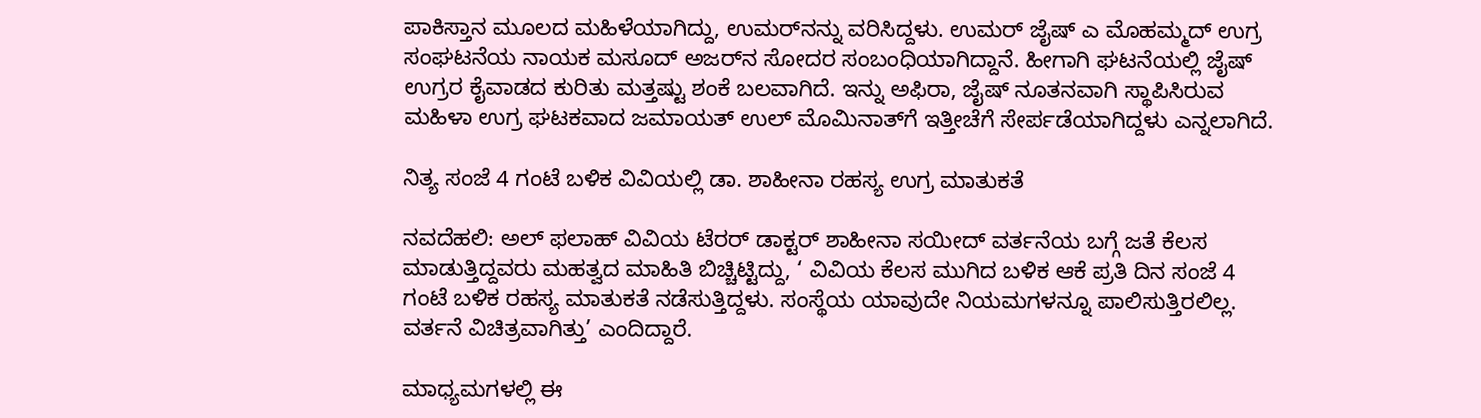ಪಾಕಿಸ್ತಾನ ಮೂಲದ ಮಹಿಳೆಯಾಗಿದ್ದು, ಉಮರ್‌ನನ್ನು ವರಿಸಿದ್ದಳು. ಉಮರ್‌ ಜೈಷ್‌ ಎ ಮೊಹಮ್ಮದ್‌ ಉಗ್ರ ಸಂಘಟನೆಯ ನಾಯಕ ಮಸೂದ್‌ ಅಜರ್‌ನ ಸೋದರ ಸಂಬಂಧಿಯಾಗಿದ್ದಾನೆ. ಹೀಗಾಗಿ ಘಟನೆಯಲ್ಲಿ ಜೈಷ್‌ ಉಗ್ರರ ಕೈವಾಡದ ಕುರಿತು ಮತ್ತಷ್ಟು ಶಂಕೆ ಬಲವಾಗಿದೆ. ಇನ್ನು ಅಫಿರಾ, ಜೈಷ್‌ ನೂತನವಾಗಿ ಸ್ಥಾಪಿಸಿರುವ ಮಹಿಳಾ ಉಗ್ರ ಘಟಕವಾದ ಜಮಾಯತ್‌ ಉಲ್‌ ಮೊಮಿನಾತ್‌ಗೆ ಇತ್ತೀಚೆಗೆ ಸೇರ್ಪಡೆಯಾಗಿದ್ದಳು ಎನ್ನಲಾಗಿದೆ.

ನಿತ್ಯ ಸಂಜೆ 4 ಗಂಟೆ ಬಳಿಕ ವಿವಿಯಲ್ಲಿ ಡಾ. ಶಾಹೀನಾ ರಹಸ್ಯ ಉಗ್ರ ಮಾತುಕತೆ

ನವದೆಹಲಿ: ಅಲ್‌ ಫಲಾಹ್‌ ವಿವಿಯ ಟೆರರ್‌ ಡಾಕ್ಟರ್‌ ಶಾಹೀನಾ ಸಯೀದ್‌ ವರ್ತನೆಯ ಬಗ್ಗೆ ಜತೆ ಕೆಲಸ ಮಾಡುತ್ತಿದ್ದವರು ಮಹತ್ವದ ಮಾಹಿತಿ ಬಿಚ್ಚಿಟ್ಟಿದ್ದು, ‘ ವಿವಿಯ ಕೆಲಸ ಮುಗಿದ ಬಳಿಕ ಆಕೆ ಪ್ರತಿ ದಿನ ಸಂಜೆ 4 ಗಂಟೆ ಬಳಿಕ ರಹಸ್ಯ ಮಾತುಕತೆ ನಡೆಸುತ್ತಿದ್ದಳು. ಸಂಸ್ಥೆಯ ಯಾವುದೇ ನಿಯಮಗಳನ್ನೂ ಪಾಲಿಸುತ್ತಿರಲಿಲ್ಲ. ವರ್ತನೆ ವಿಚಿತ್ರವಾಗಿತ್ತು’ ಎಂದಿದ್ದಾರೆ.

ಮಾಧ್ಯಮಗಳಲ್ಲಿ ಈ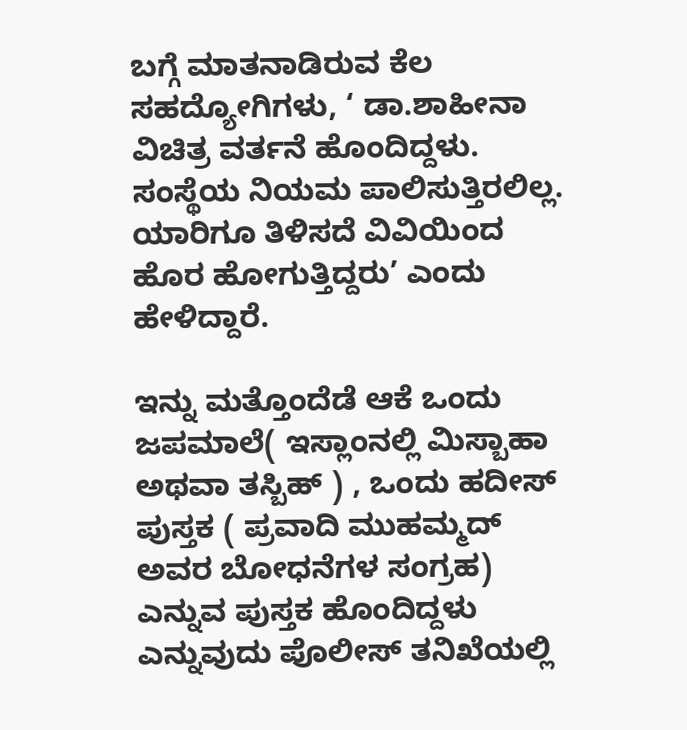ಬಗ್ಗೆ ಮಾತನಾಡಿರುವ ಕೆಲ ಸಹದ್ಯೋಗಿಗಳು, ‘ ಡಾ.ಶಾಹೀನಾ ವಿಚಿತ್ರ ವರ್ತನೆ ಹೊಂದಿದ್ದಳು. ಸಂಸ್ಥೆಯ ನಿಯಮ ಪಾಲಿಸುತ್ತಿರಲಿಲ್ಲ. ಯಾರಿಗೂ ತಿಳಿಸದೆ ವಿವಿಯಿಂದ ಹೊರ ಹೋಗುತ್ತಿದ್ದರು’ ಎಂದು ಹೇಳಿದ್ದಾರೆ.

ಇನ್ನು ಮತ್ತೊಂದೆಡೆ ಆಕೆ ಒಂದು ಜಪಮಾಲೆ( ಇಸ್ಲಾಂನಲ್ಲಿ ಮಿಸ್ಬಾಹಾ ಅಥವಾ ತಸ್ಬಿಹ್‌ ) , ಒಂದು ಹದೀಸ್‌ ಪುಸ್ತಕ ( ಪ್ರವಾದಿ ಮುಹಮ್ಮದ್‌ ಅವರ ಬೋಧನೆಗಳ ಸಂಗ್ರಹ) ಎನ್ನುವ ಪುಸ್ತಕ ಹೊಂದಿದ್ದಳು ಎನ್ನುವುದು ಪೊಲೀಸ್‌ ತನಿಖೆಯಲ್ಲಿ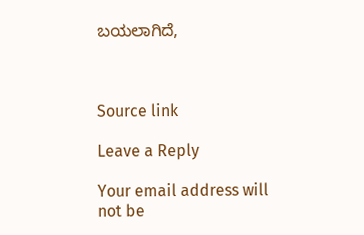ಬಯಲಾಗಿದೆ,



Source link

Leave a Reply

Your email address will not be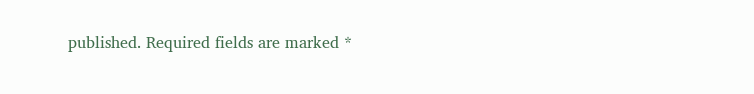published. Required fields are marked *